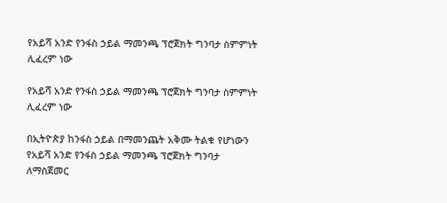የአይሻ አንድ የንፋስ ኃይል ማመንጫ ፕሮጀክት ግንባታ ስምምነት ሊፈረም ነው

የአይሻ አንድ የንፋስ ኃይል ማመንጫ ፕሮጀክት ግንባታ ስምምነት ሊፈረም ነው

በኢትዮጵያ ከንፋስ ኃይል በማመንጨት አቅሙ ትልቁ የሆነውን የአይሻ አንድ የንፋስ ኃይል ማመንጫ ፕሮጀክት ግንባታ ለማስጀመር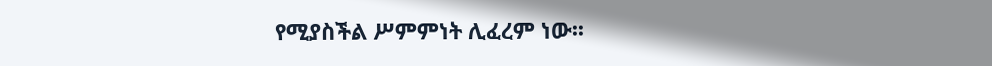የሚያስችል ሥምምነት ሊፈረም ነው፡፡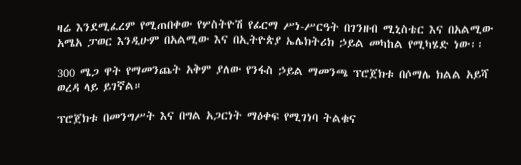ዛሬ እንደሚፈረም የሚጠበቀው የሦስትዮሽ የፊርማ ሥነ-ሥርዓት በገንዘብ ሚኒስቴር እና በአልሚው አሜአ ፓወር እንዲሁም በአልሚው እና በኢትዮጵያ ኤሌክትሪክ ኃይል መካከል የሚካሄድ ነው፡፡

300 ሜጋ ዋት የማመንጨት አቅም ያለው የንፋስ ኃይል ማመንጫ ፕሮጀክቱ በሶማሌ ክልል አይሻ ወረዳ ላይ ይገኛል።

ፕሮጀክቱ በመንግሥት እና በግል አጋርነት ማዕቀፍ የሚገነባ ትልቁና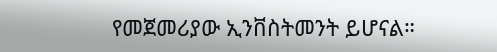የመጀመሪያው ኢንቨስትመንት ይሆናል።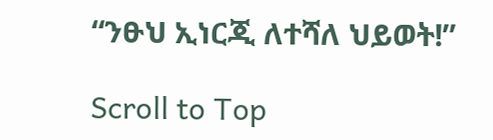“ንፁህ ኢነርጂ ለተሻለ ህይወት!”

Scroll to Top